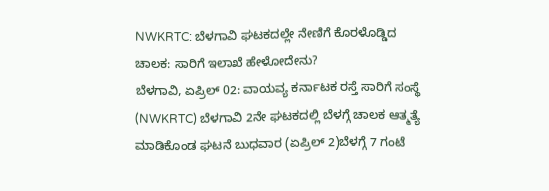NWKRTC: ಬೆಳಗಾವಿ ಘಟಕದಲ್ಲೇ ನೇಣಿಗೆ ಕೊರಳೊಡ್ಡಿದ ಚಾಲಕ: ಸಾರಿಗೆ ಇಲಾಖೆ ಹೇಳೋದೇನು?
ಬೆಳಗಾವಿ, ಏಪ್ರಿಲ್ 02: ವಾಯವ್ಯ ಕರ್ನಾಟಕ ರಸ್ತೆ ಸಾರಿಗೆ ಸಂಸ್ಥೆ (NWKRTC) ಬೆಳಗಾವಿ 2ನೇ ಘಟಕದಲ್ಲಿ ಬೆಳಗ್ಗೆ ಚಾಲಕ ಆತ್ಮತ್ಯೆ ಮಾಡಿಕೊಂಡ ಘಟನೆ ಬುಧವಾರ (ಏಪ್ರಿಲ್ 2)ಬೆಳಗ್ಗೆ 7 ಗಂಟೆ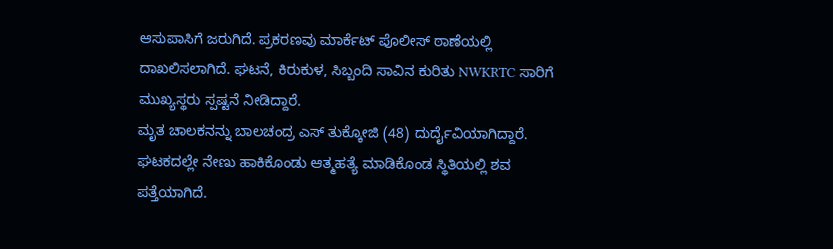ಆಸುಪಾಸಿಗೆ ಜರುಗಿದೆ. ಪ್ರಕರಣವು ಮಾರ್ಕೆಟ್ ಪೊಲೀಸ್ ಠಾಣೆಯಲ್ಲಿ ದಾಖಲಿಸಲಾಗಿದೆ. ಘಟನೆ, ಕಿರುಕುಳ, ಸಿಬ್ಬಂದಿ ಸಾವಿನ ಕುರಿತು NWKRTC ಸಾರಿಗೆ ಮುಖ್ಯಸ್ಥರು ಸ್ಪಷ್ಟನೆ ನೀಡಿದ್ದಾರೆ.
ಮೃತ ಚಾಲಕನನ್ನು ಬಾಲಚಂದ್ರ ಎಸ್ ತುಕ್ಕೋಜಿ (48) ದುರ್ದೈವಿಯಾಗಿದ್ದಾರೆ. ಘಟಕದಲ್ಲೇ ನೇಣು ಹಾಕಿಕೊಂಡು ಆತ್ಮಹತ್ಯೆ ಮಾಡಿಕೊಂಡ ಸ್ಥಿತಿಯಲ್ಲಿ ಶವ ಪತ್ತೆಯಾಗಿದೆ.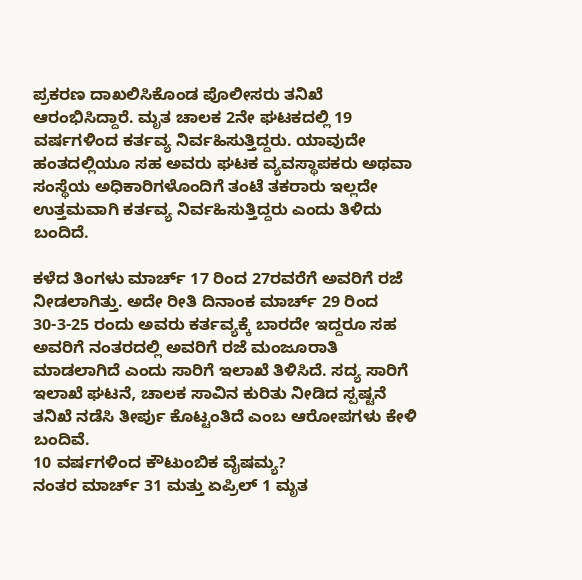ಪ್ರಕರಣ ದಾಖಲಿಸಿಕೊಂಡ ಪೊಲೀಸರು ತನಿಖೆ ಆರಂಭಿಸಿದ್ದಾರೆ. ಮೃತ ಚಾಲಕ 2ನೇ ಘಟಕದಲ್ಲಿ 19 ವರ್ಷಗಳಿಂದ ಕರ್ತವ್ಯ ನಿರ್ವಹಿಸುತ್ತಿದ್ದರು. ಯಾವುದೇ ಹಂತದಲ್ಲಿಯೂ ಸಹ ಅವರು ಘಟಕ ವ್ಯವಸ್ಥಾಪಕರು ಅಥವಾ ಸಂಸ್ಥೆಯ ಅಧಿಕಾರಿಗಳೊಂದಿಗೆ ತಂಟೆ ತಕರಾರು ಇಲ್ಲದೇ ಉತ್ತಮವಾಗಿ ಕರ್ತವ್ಯ ನಿರ್ವಹಿಸುತ್ತಿದ್ದರು ಎಂದು ತಿಳಿದು ಬಂದಿದೆ.

ಕಳೆದ ತಿಂಗಳು ಮಾರ್ಚ್ 17 ರಿಂದ 27ರವರೆಗೆ ಅವರಿಗೆ ರಜೆ ನೀಡಲಾಗಿತ್ತು. ಅದೇ ರೀತಿ ದಿನಾಂಕ ಮಾರ್ಚ್ 29 ರಿಂದ 30-3-25 ರಂದು ಅವರು ಕರ್ತವ್ಯಕ್ಕೆ ಬಾರದೇ ಇದ್ದರೂ ಸಹ ಅವರಿಗೆ ನಂತರದಲ್ಲಿ ಅವರಿಗೆ ರಜೆ ಮಂಜೂರಾತಿ ಮಾಡಲಾಗಿದೆ ಎಂದು ಸಾರಿಗೆ ಇಲಾಖೆ ತಿಳಿಸಿದೆ. ಸದ್ಯ ಸಾರಿಗೆ ಇಲಾಖೆ ಘಟನೆ, ಚಾಲಕ ಸಾವಿನ ಕುರಿತು ನೀಡಿದ ಸ್ಪಷ್ಟನೆ ತನಿಖೆ ನಡೆಸಿ ತೀರ್ಪು ಕೊಟ್ಟಂತಿದೆ ಎಂಬ ಆರೋಪಗಳು ಕೇಳಿ ಬಂದಿವೆ.
10 ವರ್ಷಗಳಿಂದ ಕೌಟುಂಬಿಕ ವೈಷಮ್ಯ?
ನಂತರ ಮಾರ್ಚ್ 31 ಮತ್ತು ಏಪ್ರಿಲ್ 1 ಮೃತ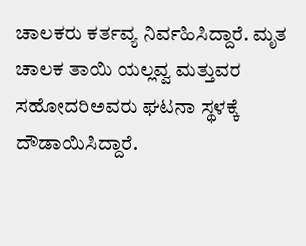ಚಾಲಕರು ಕರ್ತವ್ಯ ನಿರ್ವಹಿಸಿದ್ದಾರೆ. ಮೃತ ಚಾಲಕ ತಾಯಿ ಯಲ್ಲವ್ವ ಮತ್ತುವರ ಸಹೋದರಿಅವರು ಘಟನಾ ಸ್ಥಳಕ್ಕೆ ದೌಡಾಯಿಸಿದ್ದಾರೆ.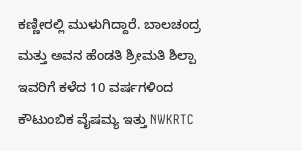ಕಣ್ಣೀರಲ್ಲಿ ಮುಳುಗಿದ್ದಾರೆ. ಬಾಲಚಂದ್ರ ಮತ್ತು ಅವನ ಹೆಂಡತಿ ಶ್ರೀಮತಿ ಶಿಲ್ಪಾ ಇವರಿಗೆ ಕಳೆದ 10 ವರ್ಷಗಳಿಂದ ಕೌಟುಂಬಿಕ ವೈಷಮ್ಯ ಇತ್ತು NWKRTC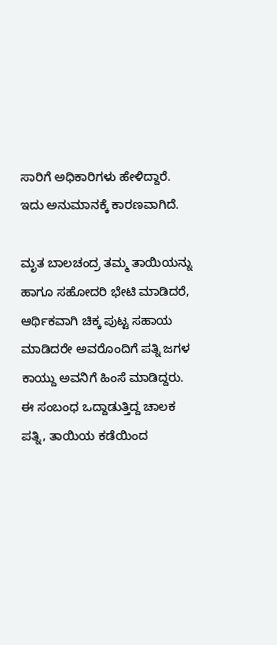ಸಾರಿಗೆ ಅಧಿಕಾರಿಗಳು ಹೇಳಿದ್ದಾರೆ. ಇದು ಅನುಮಾನಕ್ಕೆ ಕಾರಣವಾಗಿದೆ.

ಮೃತ ಬಾಲಚಂದ್ರ ತಮ್ಮ ತಾಯಿಯನ್ನು ಹಾಗೂ ಸಹೋದರಿ ಭೇಟಿ ಮಾಡಿದರೆ, ಆರ್ಥಿಕವಾಗಿ ಚಿಕ್ಕ ಪುಟ್ಟ ಸಹಾಯ ಮಾಡಿದರೇ ಅವರೊಂದಿಗೆ ಪತ್ನಿ ಜಗಳ ಕಾಯ್ದು ಅವನಿಗೆ ಹಿಂಸೆ ಮಾಡಿದ್ದರು. ಈ ಸಂಬಂಧ ಒದ್ದಾಡುತ್ತಿದ್ದ ಚಾಲಕ ಪತ್ನಿ, ತಾಯಿಯ ಕಡೆಯಿಂದ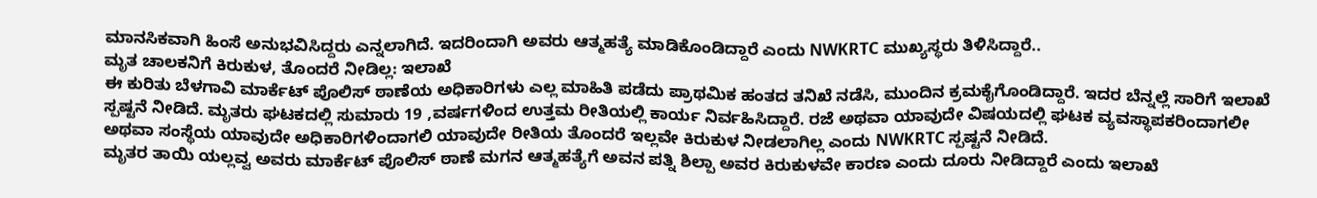ಮಾನಸಿಕವಾಗಿ ಹಿಂಸೆ ಅನುಭವಿಸಿದ್ದರು ಎನ್ನಲಾಗಿದೆ. ಇದರಿಂದಾಗಿ ಅವರು ಆತ್ಮಹತ್ಯೆ ಮಾಡಿಕೊಂಡಿದ್ದಾರೆ ಎಂದು NWKRTC ಮುಖ್ಯಸ್ಥರು ತಿಳಿಸಿದ್ದಾರೆ..
ಮೃತ ಚಾಲಕನಿಗೆ ಕಿರುಕುಳ, ತೊಂದರೆ ನೀಡಿಲ್ಲ: ಇಲಾಖೆ
ಈ ಕುರಿತು ಬೆಳಗಾವಿ ಮಾರ್ಕೆಟ್ ಪೊಲಿಸ್ ಠಾಣೆಯ ಅಧಿಕಾರಿಗಳು ಎಲ್ಲ ಮಾಹಿತಿ ಪಡೆದು ಪ್ರಾಥಮಿಕ ಹಂತದ ತನಿಖೆ ನಡೆಸಿ, ಮುಂದಿನ ಕ್ರಮಕೈಗೊಂಡಿದ್ದಾರೆ. ಇದರ ಬೆನ್ನಲ್ಲೆ ಸಾರಿಗೆ ಇಲಾಖೆ ಸ್ಪಷ್ಟನೆ ನೀಡಿದೆ. ಮೃತರು ಘಟಕದಲ್ಲಿ ಸುಮಾರು 19 ,ವರ್ಷಗಳಿಂದ ಉತ್ತಮ ರೀತಿಯಲ್ಲಿ ಕಾರ್ಯ ನಿರ್ವಹಿಸಿದ್ದಾರೆ. ರಜೆ ಅಥವಾ ಯಾವುದೇ ವಿಷಯದಲ್ಲಿ ಘಟಕ ವ್ಯವಸ್ಥಾಪಕರಿಂದಾಗಲೀ ಅಥವಾ ಸಂಸ್ಥೆಯ ಯಾವುದೇ ಅಧಿಕಾರಿಗಳಿಂದಾಗಲಿ ಯಾವುದೇ ರೀತಿಯ ತೊಂದರೆ ಇಲ್ಲವೇ ಕಿರುಕುಳ ನೀಡಲಾಗಿಲ್ಲ ಎಂದು NWKRTC ಸ್ಪಷ್ಟನೆ ನೀಡಿದೆ.
ಮೃತರ ತಾಯಿ ಯಲ್ಲವ್ವ ಅವರು ಮಾರ್ಕೆಟ್ ಪೊಲಿಸ್ ಠಾಣೆ ಮಗನ ಆತ್ಮಹತ್ಯೆಗೆ ಅವನ ಪತ್ನಿ ಶಿಲ್ಪಾ ಅವರ ಕಿರುಕುಳವೇ ಕಾರಣ ಎಂದು ದೂರು ನೀಡಿದ್ದಾರೆ ಎಂದು ಇಲಾಖೆ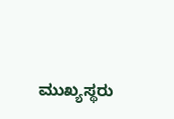ಮುಖ್ಯಸ್ಥರು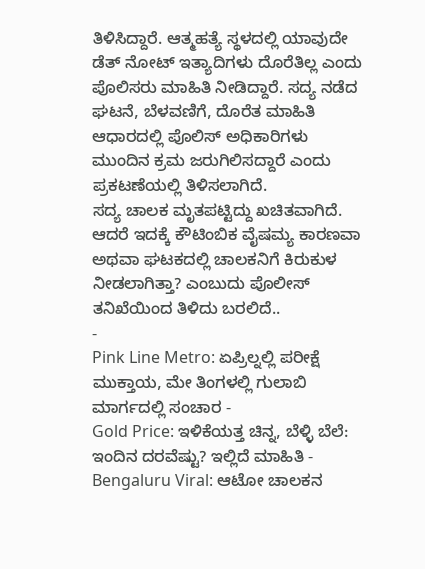ತಿಳಿಸಿದ್ದಾರೆ. ಆತ್ಮಹತ್ಯೆ ಸ್ಥಳದಲ್ಲಿ ಯಾವುದೇ ಡೆತ್ ನೋಟ್ ಇತ್ಯಾದಿಗಳು ದೊರೆತಿಲ್ಲ ಎಂದು ಪೊಲಿಸರು ಮಾಹಿತಿ ನೀಡಿದ್ದಾರೆ. ಸದ್ಯ ನಡೆದ ಘಟನೆ, ಬೆಳವಣಿಗೆ, ದೊರೆತ ಮಾಹಿತಿ ಆಧಾರದಲ್ಲಿ ಪೊಲಿಸ್ ಅಧಿಕಾರಿಗಳು ಮುಂದಿನ ಕ್ರಮ ಜರುಗಿಲಿಸದ್ದಾರೆ ಎಂದು ಪ್ರಕಟಣೆಯಲ್ಲಿ ತಿಳಿಸಲಾಗಿದೆ.
ಸದ್ಯ ಚಾಲಕ ಮೃತಪಟ್ಟಿದ್ದು ಖಚಿತವಾಗಿದೆ. ಆದರೆ ಇದಕ್ಕೆ ಕೌಟಿಂಬಿಕ ವೈಷಮ್ಯ ಕಾರಣವಾ ಅಥವಾ ಘಟಕದಲ್ಲಿ ಚಾಲಕನಿಗೆ ಕಿರುಕುಳ ನೀಡಲಾಗಿತ್ತಾ? ಎಂಬುದು ಪೊಲೀಸ್ ತನಿಖೆಯಿಂದ ತಿಳಿದು ಬರಲಿದೆ..
-
Pink Line Metro: ಏಪ್ರಿಲ್ನಲ್ಲಿ ಪರೀಕ್ಷೆ ಮುಕ್ತಾಯ, ಮೇ ತಿಂಗಳಲ್ಲಿ ಗುಲಾಬಿ ಮಾರ್ಗದಲ್ಲಿ ಸಂಚಾರ -
Gold Price: ಇಳಿಕೆಯತ್ತ ಚಿನ್ನ, ಬೆಳ್ಳಿ ಬೆಲೆ: ಇಂದಿನ ದರವೆಷ್ಟು? ಇಲ್ಲಿದೆ ಮಾಹಿತಿ -
Bengaluru Viral: ಆಟೋ ಚಾಲಕನ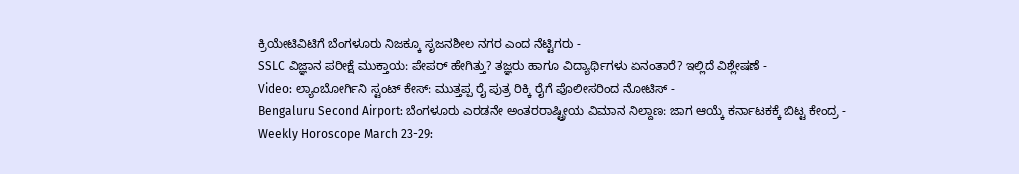ಕ್ರಿಯೇಟಿವಿಟಿಗೆ ಬೆಂಗಳೂರು ನಿಜಕ್ಕೂ ಸೃಜನಶೀಲ ನಗರ ಎಂದ ನೆಟ್ಟಿಗರು -
SSLC ವಿಜ್ಞಾನ ಪರೀಕ್ಷೆ ಮುಕ್ತಾಯ: ಪೇಪರ್ ಹೇಗಿತ್ತು? ತಜ್ಞರು ಹಾಗೂ ವಿದ್ಯಾರ್ಥಿಗಳು ಏನಂತಾರೆ? ಇಲ್ಲಿದೆ ವಿಶ್ಲೇಷಣೆ -
Video: ಲ್ಯಾಂಬೋರ್ಗಿನಿ ಸ್ಟಂಟ್ ಕೇಸ್: ಮುತ್ತಪ್ಪ ರೈ ಪುತ್ರ ರಿಕ್ಕಿ ರೈಗೆ ಪೊಲೀಸರಿಂದ ನೋಟಿಸ್ -
Bengaluru Second Airport: ಬೆಂಗಳೂರು ಎರಡನೇ ಅಂತರರಾಷ್ಟ್ರೀಯ ವಿಮಾನ ನಿಲ್ದಾಣ: ಜಾಗ ಆಯ್ಕೆ ಕರ್ನಾಟಕಕ್ಕೆ ಬಿಟ್ಟ ಕೇಂದ್ರ -
Weekly Horoscope March 23-29: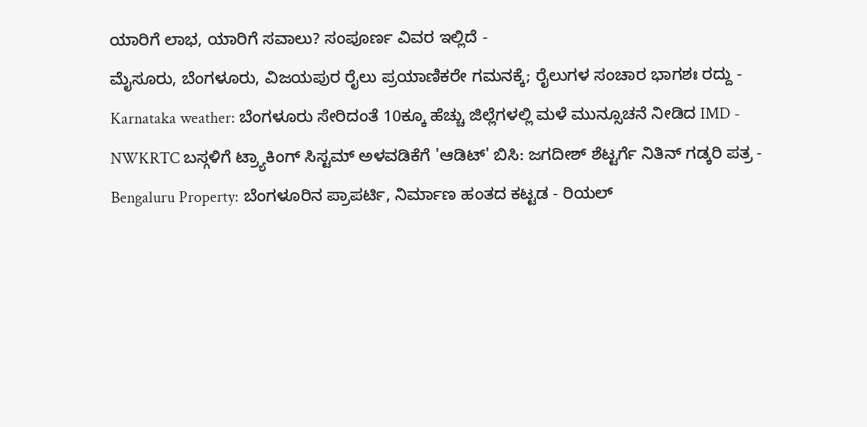ಯಾರಿಗೆ ಲಾಭ, ಯಾರಿಗೆ ಸವಾಲು? ಸಂಪೂರ್ಣ ವಿವರ ಇಲ್ಲಿದೆ -
ಮೈಸೂರು, ಬೆಂಗಳೂರು, ವಿಜಯಪುರ ರೈಲು ಪ್ರಯಾಣಿಕರೇ ಗಮನಕ್ಕೆ; ರೈಲುಗಳ ಸಂಚಾರ ಭಾಗಶಃ ರದ್ದು -
Karnataka weather: ಬೆಂಗಳೂರು ಸೇರಿದಂತೆ 10ಕ್ಕೂ ಹೆಚ್ಚು ಜಿಲ್ಲೆಗಳಲ್ಲಿ ಮಳೆ ಮುನ್ಸೂಚನೆ ನೀಡಿದ IMD -
NWKRTC ಬಸ್ಗಳಿಗೆ ಟ್ರ್ಯಾಕಿಂಗ್ ಸಿಸ್ಟಮ್ ಅಳವಡಿಕೆಗೆ 'ಆಡಿಟ್' ಬಿಸಿ: ಜಗದೀಶ್ ಶೆಟ್ಟರ್ಗೆ ನಿತಿನ್ ಗಡ್ಕರಿ ಪತ್ರ -
Bengaluru Property: ಬೆಂಗಳೂರಿನ ಪ್ರಾಪರ್ಟಿ, ನಿರ್ಮಾಣ ಹಂತದ ಕಟ್ಟಡ - ರಿಯಲ್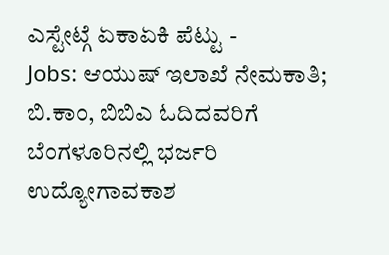ಎಸ್ಟೇಟ್ಗೆ ಏಕಾಏಕಿ ಪೆಟ್ಟು -
Jobs: ಆಯುಷ್ ಇಲಾಖೆ ನೇಮಕಾತಿ; ಬಿ.ಕಾಂ, ಬಿಬಿಎ ಓದಿದವರಿಗೆ ಬೆಂಗಳೂರಿನಲ್ಲಿ ಭರ್ಜರಿ ಉದ್ಯೋಗಾವಕಾಶ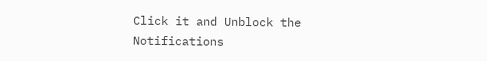Click it and Unblock the Notifications